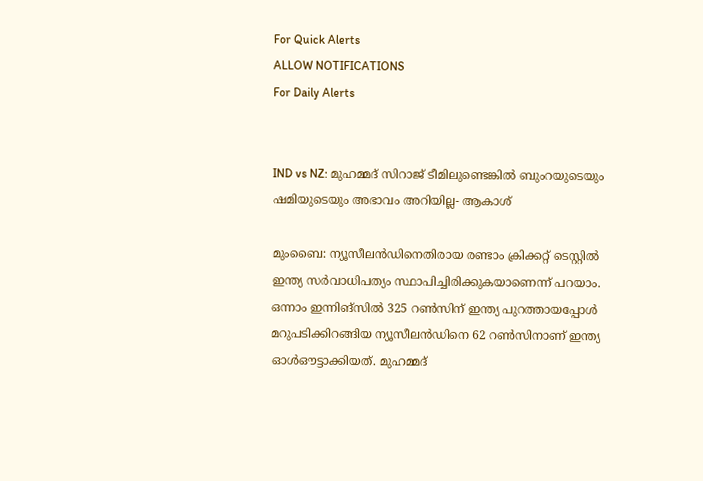For Quick Alerts
ALLOW NOTIFICATIONS
For Daily Alerts


IND vs NZ: മുഹമ്മദ് സിറാജ് ടീമിലുണ്ടെങ്കില്‍ ബുംറയുടെയും ഷമിയുടെയും അഭാവം അറിയില്ല- ആകാശ്

മുംബൈ: ന്യൂസീലന്‍ഡിനെതിരായ രണ്ടാം ക്രിക്കറ്റ് ടെസ്റ്റില്‍ ഇന്ത്യ സര്‍വാധിപത്യം സ്ഥാപിച്ചിരിക്കുകയാണെന്ന് പറയാം. ഒന്നാം ഇന്നിങ്‌സില്‍ 325 റണ്‍സിന് ഇന്ത്യ പുറത്തായപ്പോള്‍ മറുപടിക്കിറങ്ങിയ ന്യൂസീലന്‍ഡിനെ 62 റണ്‍സിനാണ് ഇന്ത്യ ഓള്‍ഔട്ടാക്കിയത്. മുഹമ്മദ്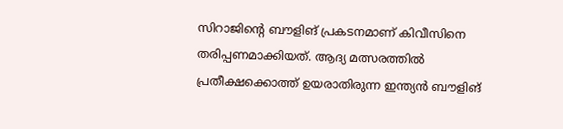സിറാജിന്റെ ബൗളിങ് പ്രകടനമാണ് കിവീസിനെ തരിപ്പണമാക്കിയത്. ആദ്യ മത്സരത്തില്‍ പ്രതീക്ഷക്കൊത്ത് ഉയരാതിരുന്ന ഇന്ത്യന്‍ ബൗളിങ്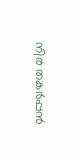നിര തകര്‍പ്പന്‍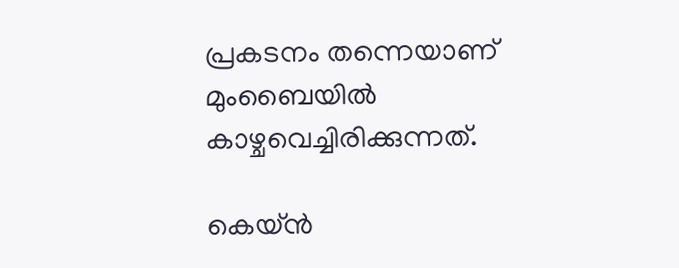പ്രകടനം തന്നെയാണ് മുംബൈയില്‍ കാഴ്ചവെച്ചിരിക്കുന്നത്.

കെയ്ന്‍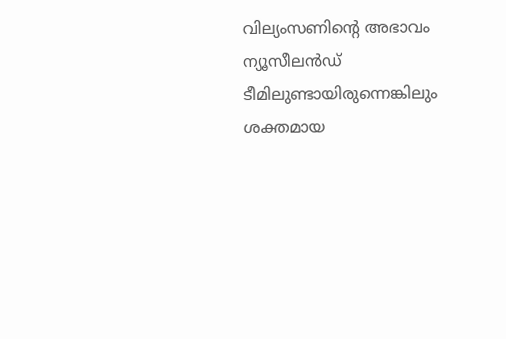വില്യംസണിന്റെ അഭാവം ന്യൂസീലന്‍ഡ് ടീമിലുണ്ടായിരുന്നെങ്കിലും ശക്തമായ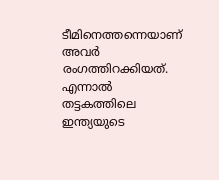ടീമിനെത്തന്നെയാണ് അവര്‍ രംഗത്തിറക്കിയത്. എന്നാല്‍ തട്ടകത്തിലെ ഇന്ത്യയുടെ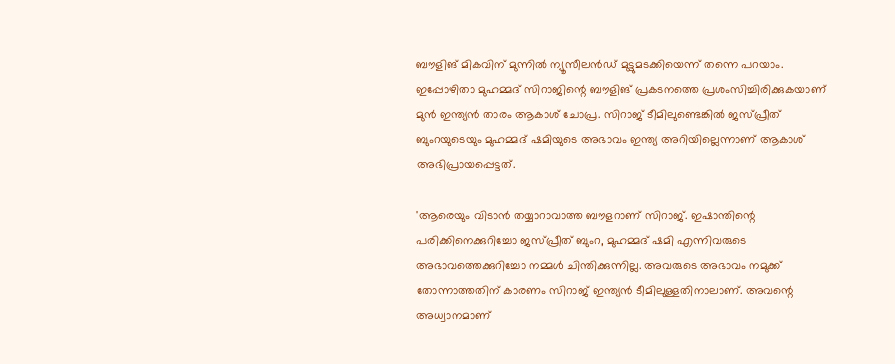ബൗളിങ് മികവിന് മുന്നില്‍ ന്യൂസീലന്‍ഡ് മുട്ടുമടക്കിയെന്ന് തന്നെ പറയാം. ഇപ്പോഴിതാ മുഹമ്മദ് സിറാജിന്റെ ബൗളിങ് പ്രകടനത്തെ പ്രശംസിച്ചിരിക്കുകയാണ് മുന്‍ ഇന്ത്യന്‍ താരം ആകാശ് ചോപ്ര. സിറാജ് ടീമിലുണ്ടെങ്കില്‍ ജസ്പ്രീത് ബുംറയുടെയും മുഹമ്മദ് ഷമിയുടെ അഭാവം ഇന്ത്യ അറിയില്ലെന്നാണ് ആകാശ് അഭിപ്രായപ്പെട്ടത്.

'ആരെയും വിടാന്‍ തയ്യാറാവാത്ത ബൗളറാണ് സിറാജ്. ഇഷാന്തിന്റെ പരിക്കിനെക്കുറിച്ചോ ജസ്പ്രീത് ബുംറ, മുഹമ്മദ് ഷമി എന്നിവരുടെ അഭാവത്തെക്കുറിച്ചോ നമ്മള്‍ ചിന്തിക്കുന്നില്ല. അവരുടെ അഭാവം നമുക്ക് തോന്നാത്തതിന് കാരണം സിറാജ് ഇന്ത്യന്‍ ടീമിലുള്ളതിനാലാണ്. അവന്റെ അധ്വാനമാണ്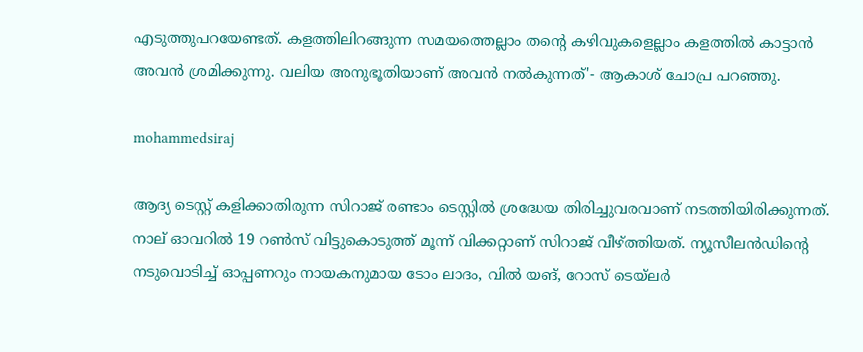എടുത്തുപറയേണ്ടത്. കളത്തിലിറങ്ങുന്ന സമയത്തെല്ലാം തന്റെ കഴിവുകളെല്ലാം കളത്തില്‍ കാട്ടാന്‍ അവന്‍ ശ്രമിക്കുന്നു. വലിയ അനുഭൂതിയാണ് അവന്‍ നല്‍കുന്നത്'- ആകാശ് ചോപ്ര പറഞ്ഞു.

mohammedsiraj

ആദ്യ ടെസ്റ്റ് കളിക്കാതിരുന്ന സിറാജ് രണ്ടാം ടെസ്റ്റില്‍ ശ്രദ്ധേയ തിരിച്ചുവരവാണ് നടത്തിയിരിക്കുന്നത്. നാല് ഓവറില്‍ 19 റണ്‍സ് വിട്ടുകൊടുത്ത് മൂന്ന് വിക്കറ്റാണ് സിറാജ് വീഴ്ത്തിയത്. ന്യൂസീലന്‍ഡിന്റെ നടുവൊടിച്ച് ഓപ്പണറും നായകനുമായ ടോം ലാദം, വില്‍ യങ്, റോസ് ടെയ്‌ലര്‍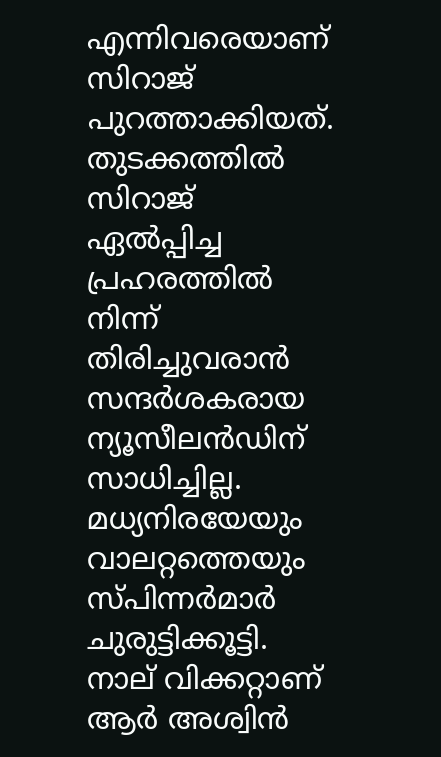എന്നിവരെയാണ് സിറാജ് പുറത്താക്കിയത്. തുടക്കത്തില്‍ സിറാജ് ഏല്‍പ്പിച്ച പ്രഹരത്തില്‍ നിന്ന് തിരിച്ചുവരാന്‍ സന്ദര്‍ശകരായ ന്യൂസീലന്‍ഡിന് സാധിച്ചില്ല. മധ്യനിരയേയും വാലറ്റത്തെയും സ്പിന്നര്‍മാര്‍ ചുരുട്ടിക്കൂട്ടി. നാല് വിക്കറ്റാണ് ആര്‍ അശ്വിന്‍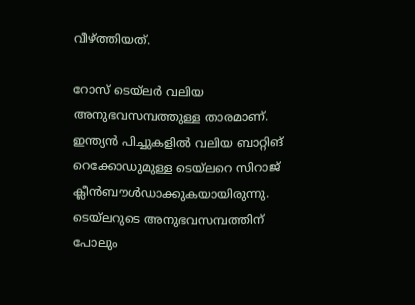വീഴ്ത്തിയത്.

റോസ് ടെയ്‌ലര്‍ വലിയ അനുഭവസമ്പത്തുള്ള താരമാണ്. ഇന്ത്യന്‍ പിച്ചുകളില്‍ വലിയ ബാറ്റിങ് റെക്കോഡുമുള്ള ടെയ്‌ലറെ സിറാജ് ക്ലീന്‍ബൗള്‍ഡാക്കുകയായിരുന്നു. ടെയ്‌ലറുടെ അനുഭവസമ്പത്തിന് പോലും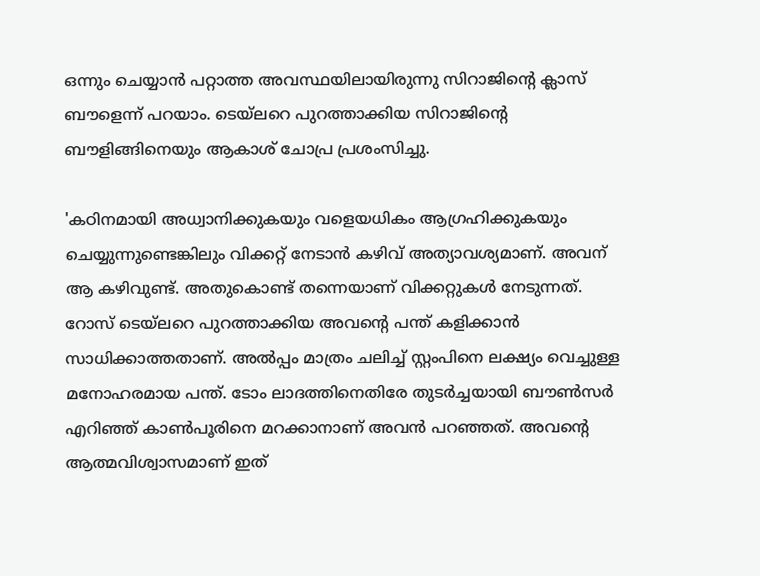ഒന്നും ചെയ്യാന്‍ പറ്റാത്ത അവസ്ഥയിലായിരുന്നു സിറാജിന്റെ ക്ലാസ് ബൗളെന്ന് പറയാം. ടെയ്‌ലറെ പുറത്താക്കിയ സിറാജിന്റെ ബൗളിങ്ങിനെയും ആകാശ് ചോപ്ര പ്രശംസിച്ചു.

'കഠിനമായി അധ്വാനിക്കുകയും വളെയധികം ആഗ്രഹിക്കുകയും ചെയ്യുന്നുണ്ടെങ്കിലും വിക്കറ്റ് നേടാന്‍ കഴിവ് അത്യാവശ്യമാണ്. അവന് ആ കഴിവുണ്ട്. അതുകൊണ്ട് തന്നെയാണ് വിക്കറ്റുകള്‍ നേടുന്നത്. റോസ് ടെയ്‌ലറെ പുറത്താക്കിയ അവന്റെ പന്ത് കളിക്കാന്‍ സാധിക്കാത്തതാണ്. അല്‍പ്പം മാത്രം ചലിച്ച് സ്റ്റംപിനെ ലക്ഷ്യം വെച്ചുള്ള മനോഹരമായ പന്ത്. ടോം ലാദത്തിനെതിരേ തുടര്‍ച്ചയായി ബൗണ്‍സര്‍ എറിഞ്ഞ് കാണ്‍പൂരിനെ മറക്കാനാണ് അവന്‍ പറഞ്ഞത്. അവന്റെ ആത്മവിശ്വാസമാണ് ഇത്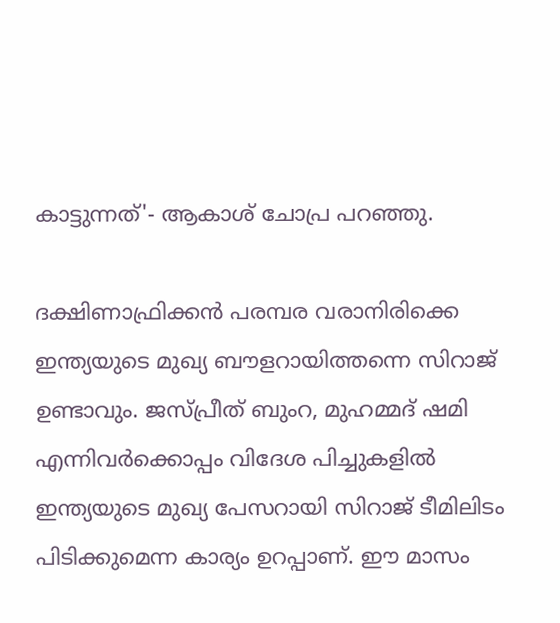കാട്ടുന്നത്'- ആകാശ് ചോപ്ര പറഞ്ഞു.

ദക്ഷിണാഫ്രിക്കന്‍ പരമ്പര വരാനിരിക്കെ ഇന്ത്യയുടെ മുഖ്യ ബൗളറായിത്തന്നെ സിറാജ് ഉണ്ടാവും. ജസ്പ്രീത് ബുംറ, മുഹമ്മദ് ഷമി എന്നിവര്‍ക്കൊപ്പം വിദേശ പിച്ചുകളില്‍ ഇന്ത്യയുടെ മുഖ്യ പേസറായി സിറാജ് ടീമിലിടം പിടിക്കുമെന്ന കാര്യം ഉറപ്പാണ്. ഈ മാസം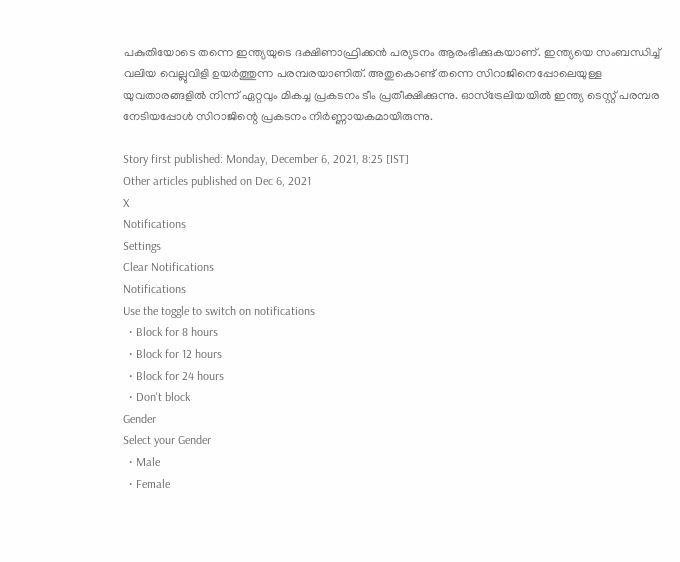പകുതിയോടെ തന്നെ ഇന്ത്യയുടെ ദക്ഷിണാഫ്രിക്കന്‍ പര്യടനം ആരംഭിക്കുകയാണ്. ഇന്ത്യയെ സംബന്ധിച്ച് വലിയ വെല്ലുവിളി ഉയര്‍ത്തുന്ന പരമ്പരയാണിത്. അതുകൊണ്ട് തന്നെ സിറാജിനെപ്പോലെയുള്ള യുവതാരങ്ങളില്‍ നിന്ന് ഏറ്റവും മികച്ച പ്രകടനം ടീം പ്രതീക്ഷിക്കുന്നു. ഓസ്‌ട്രേലിയയില്‍ ഇന്ത്യ ടെസ്റ്റ് പരമ്പര നേടിയപ്പോള്‍ സിറാജിന്റെ പ്രകടനം നിര്‍ണ്ണായകമായിരുന്നു.

Story first published: Monday, December 6, 2021, 8:25 [IST]
Other articles published on Dec 6, 2021
X
Notifications
Settings
Clear Notifications
Notifications
Use the toggle to switch on notifications
  • Block for 8 hours
  • Block for 12 hours
  • Block for 24 hours
  • Don't block
Gender
Select your Gender
  • Male
  • Female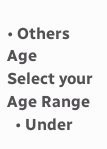• Others
Age
Select your Age Range
  • Under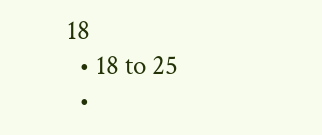18
  • 18 to 25
  •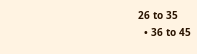26 to 35
  • 36 to 45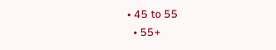• 45 to 55
  • 55+